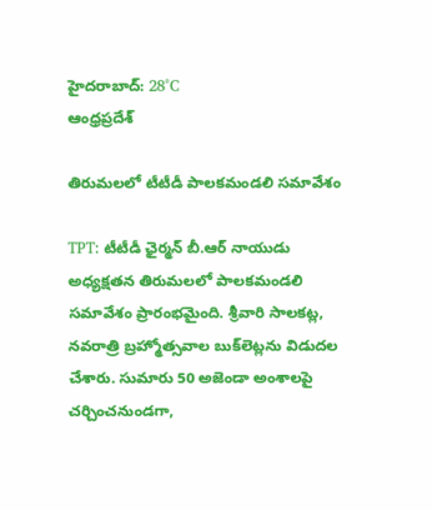హైదరాబాద్: 28°C
ఆంధ్రప్రదేశ్

తిరుమలలో టీటీడీ పాలకమండలి సమావేశం

TPT: టీటీడీ ఛైర్మన్‌ బీ.ఆర్‌ నాయుడు అధ్యక్షతన తిరుమలలో పాలకమండలి సమావేశం ప్రారంభమైంది. శ్రీవారి సాలకట్ల, నవరాత్రి బ్రహ్మోత్సవాల బుక్‌లెట్లను విడుదల చేశారు. సుమారు 50 అజెండా అంశాలపై చర్చించనుండగా,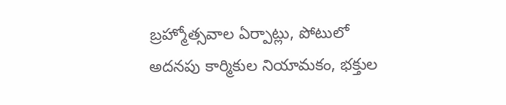బ్రహ్మోత్సవాల ఏర్పాట్లు, పోటులో అదనపు కార్మికుల నియామకం, భక్తుల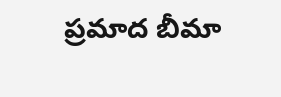ప్రమాద బీమా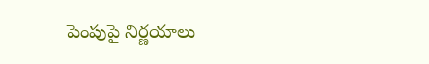పెంపుపై నిర్ణయాలు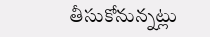తీసుకోనున్నట్లు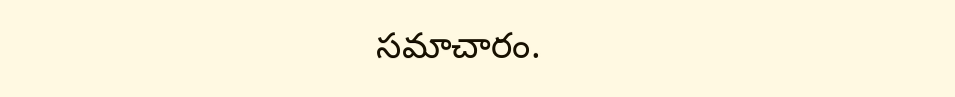సమాచారం.